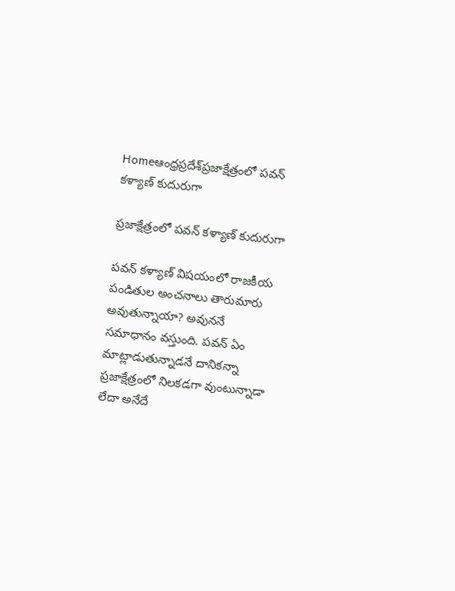Homeఆంధ్రప్రదేశ్‌ప్రజాక్షేత్రంలో పవన్ కళ్యాణ్ కుదురుగా

ప్రజాక్షేత్రంలో పవన్ కళ్యాణ్ కుదురుగా

పవన్ కళ్యాణ్ విషయంలో రాజకీయ పండితుల అంచనాలు తారుమారు అవుతున్నాయా? అవుననే సమాధానం వస్తుంది. పవన్ ఏం మాట్లాడుతున్నాడనే దానికన్నా ప్రజాక్షేత్రంలో నిలకడగా వుంటున్నాడా లేదా అనేదే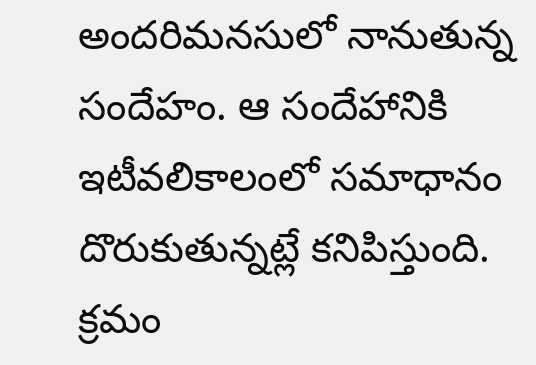అందరిమనసులో నానుతున్న సందేహం. ఆ సందేహానికి ఇటీవలికాలంలో సమాధానం దొరుకుతున్నట్లే కనిపిస్తుంది. క్రమం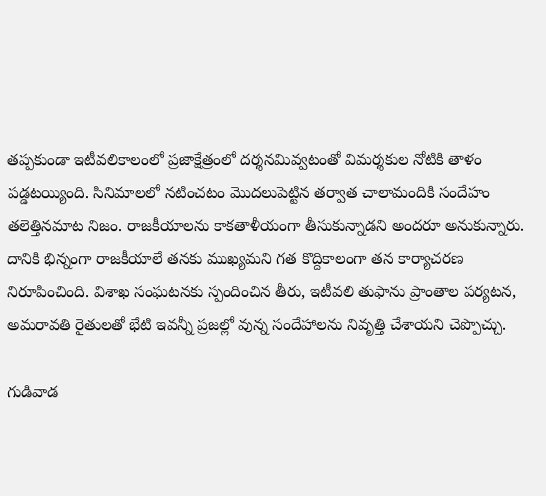తప్పకుండా ఇటీవలికాలంలో ప్రజాక్షేత్రంలో దర్శనమివ్వటంతో విమర్శకుల నోటికి తాళం పడ్డటయ్యింది. సినిమాలలో నటించటం మొదలుపెట్టిన తర్వాత చాలామందికి సందేహం తలెత్తినమాట నిజం. రాజకీయాలను కాకతాళీయంగా తీసుకున్నాడని అందరూ అనుకున్నారు. దానికి భిన్నంగా రాజకీయాలే తనకు ముఖ్యమని గత కొద్దికాలంగా తన కార్యాచరణ నిరూపించింది. విశాఖ సంఘటనకు స్పందించిన తీరు, ఇటీవలి తుఫాను ప్రాంతాల పర్యటన, అమరావతి రైతులతో భేటి ఇవన్నీ ప్రజల్లో వున్న సందేహాలను నివృత్తి చేశాయని చెప్పొచ్చు.

గుడివాడ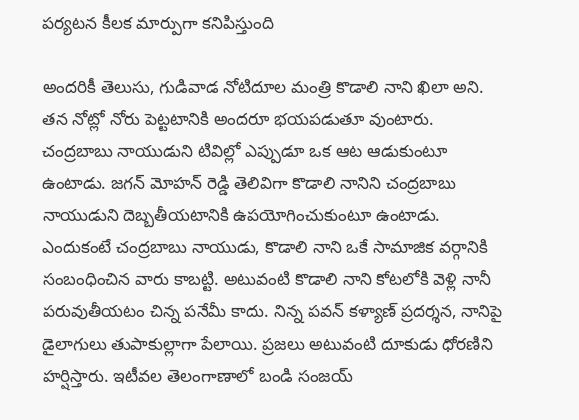పర్యటన కీలక మార్పుగా కనిపిస్తుంది

అందరికీ తెలుసు, గుడివాడ నోటిదూల మంత్రి కొడాలి నాని ఖిలా అని. తన నోట్లో నోరు పెట్టటానికి అందరూ భయపడుతూ వుంటారు. చంద్రబాబు నాయుడుని టివిల్లో ఎప్పుడూ ఒక ఆట ఆడుకుంటూ ఉంటాడు. జగన్ మోహన్ రెడ్డి తెలివిగా కొడాలి నానిని చంద్రబాబు నాయుడుని దెబ్బతీయటానికి ఉపయోగించుకుంటూ ఉంటాడు. ఎందుకంటే చంద్రబాబు నాయుడు, కొడాలి నాని ఒకే సామాజిక వర్గానికి సంబంధించిన వారు కాబట్టి. అటువంటి కొడాలి నాని కోటలోకి వెళ్లి నానీ పరువుతీయటం చిన్న పనేమీ కాదు. నిన్న పవన్ కళ్యాణ్ ప్రదర్శన, నానిపై డైలాగులు తుపాకుల్లాగా పేలాయి. ప్రజలు అటువంటి దూకుడు ధోరణిని హర్షిస్తారు. ఇటీవల తెలంగాణాలో బండి సంజయ్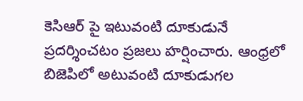కెసిఆర్ పై ఇటువంటి దూకుడునే ప్రదర్శించటం ప్రజలు హర్షించారు. ఆంధ్రలో బిజెపిలో అటువంటి దూకుడుగల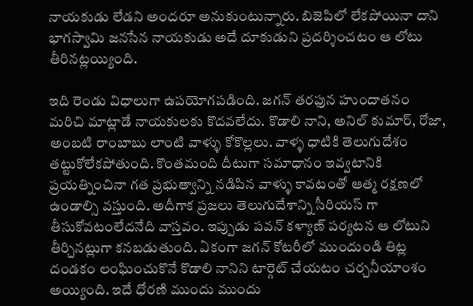నాయకుడు లేడని అందరూ అనుకుంటున్నారు. బిజెపిలో లేకపోయినా దాని భాగస్వామి జనసేన నాయకుడు అదే దూకుడుని ప్రదర్శించటం ఆ లోటు తీరినట్లయ్యింది.

ఇది రెండు విధాలుగా ఉపయోగపడింది. జగన్ తరఫున హుందాతనం మరిచి మాట్లాడే నాయకులకు కొదవలేదు. కొడాలి నాని, అనిల్ కుమార్, రోజా, అంబటి రాంబాబు లాంటి వాళ్ళు కోకొల్లలు. వాళ్ళ ధాటికి తెలుగుదేశం తట్టుకోలేకపోతుంది. కొంతమంది దీటుగా సమాధానం ఇవ్వటానికి ప్రయత్నించినా గత ప్రభుత్వాన్ని నడిపిన వాళ్ళు కావటంతో ఆత్మ రక్షణలో ఉండాల్సి వస్తుంది. అదీగాక ప్రజలు తెలుగుదేశాన్ని సీరియస్ గా తీసుకోవటంలేదనేది వాస్తవం. ఇప్పుడు పవన్ కళ్యాణ్ పర్యటన ఆ లోటుని తీర్చినట్లుగా కనబడుతుంది. ఏకంగా జగన్ కోటరీలో ముందుండి తిట్ల దండకం లంఘించుకొనే కొడాలి నానిని టార్గెట్ చేయటం చర్చనీయాంశం అయ్యింది. ఇదే ధోరణి ముందు ముందు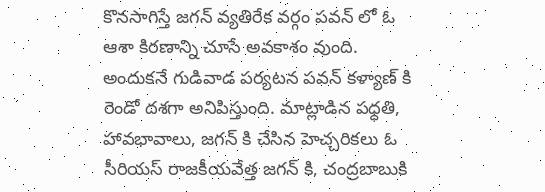కొనసాగిస్తే జగన్ వ్యతిరేక వర్గం పవన్ లో ఓ ఆశా కిరణాన్ని చూసే అవకాశం వుంది. అందుకనే గుడివాడ పర్యటన పవన్ కళ్యాణ్ కి రెండో దశగా అనిపిస్తుంది. మాట్లాడిన పధ్ధతి, హావభావాలు, జగన్ కి చేసిన హెచ్చరికలు ఓ సీరియస్ రాజకీయవేత్త జగన్ కి, చంద్రబాబుకి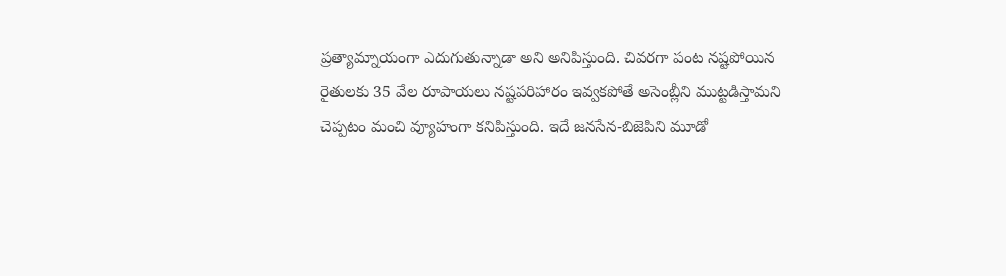ప్రత్యామ్నాయంగా ఎదుగుతున్నాడా అని అనిపిస్తుంది. చివరగా పంట నష్టపోయిన రైతులకు 35 వేల రూపాయలు నష్టపరిహారం ఇవ్వకపోతే అసెంబ్లీని ముట్టడిస్తామని చెప్పటం మంచి వ్యూహంగా కనిపిస్తుంది. ఇదే జనసేన-బిజెపిని మూడో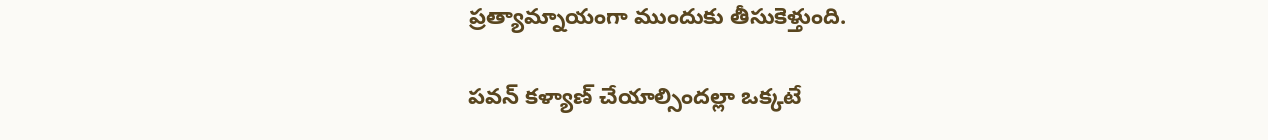ప్రత్యామ్నాయంగా ముందుకు తీసుకెళ్తుంది.

పవన్ కళ్యాణ్ చేయాల్సిందల్లా ఒక్కటే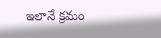ఇలానే క్రమం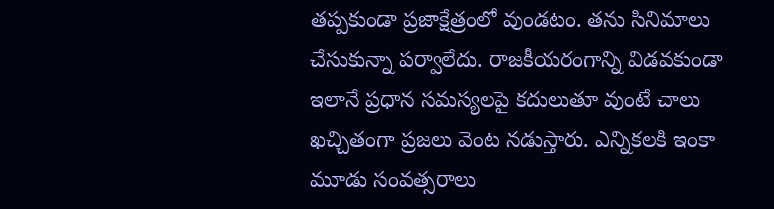తప్పకుండా ప్రజాక్షేత్రంలో వుండటం. తను సినిమాలు చేసుకున్నా పర్వాలేదు. రాజకీయరంగాన్ని విడవకుండా ఇలానే ప్రధాన సమస్యలపై కదులుతూ వుంటే చాలు ఖచ్చితంగా ప్రజలు వెంట నడుస్తారు. ఎన్నికలకి ఇంకా మూడు సంవత్సరాలు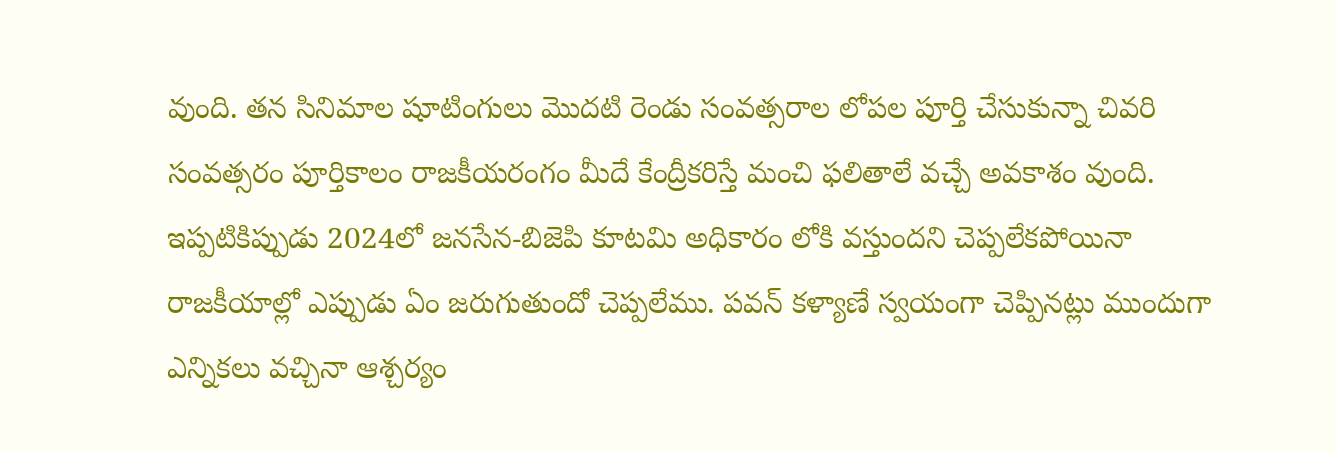వుంది. తన సినిమాల షూటింగులు మొదటి రెండు సంవత్సరాల లోపల పూర్తి చేసుకున్నా చివరి సంవత్సరం పూర్తికాలం రాజకీయరంగం మీదే కేంద్రీకరిస్తే మంచి ఫలితాలే వచ్చే అవకాశం వుంది. ఇప్పటికిప్పుడు 2024లో జనసేన-బిజెపి కూటమి అధికారం లోకి వస్తుందని చెప్పలేకపోయినా రాజకీయాల్లో ఎప్పుడు ఏం జరుగుతుందో చెప్పలేము. పవన్ కళ్యాణే స్వయంగా చెప్పినట్లు ముందుగా ఎన్నికలు వచ్చినా ఆశ్చర్యం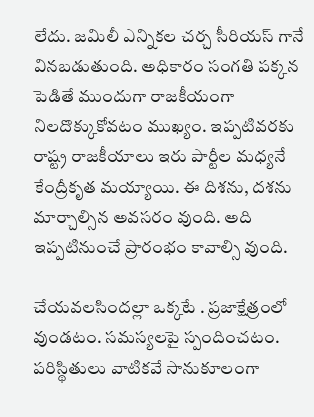లేదు. జమిలీ ఎన్నికల చర్చ సీరియస్ గానే వినబడుతుంది. అధికారం సంగతి పక్కన పెడితే ముందుగా రాజకీయంగా నిలదొక్కుకోవటం ముఖ్యం. ఇప్పటివరకు రాష్ట్ర రాజకీయాలు ఇరు పార్టీల మధ్యనే కేంద్రీకృత మయ్యాయి. ఈ దిశను, దశను మార్చాల్సిన అవసరం వుంది. అది ఇప్పటినుంచే ప్రారంభం కావాల్సి వుంది.

చేయవలసిందల్లా ఒక్కటే . ప్రజాక్షేత్రంలో వుండటం. సమస్యలపై స్పందించటం. పరిస్థితులు వాటికవే సానుకూలంగా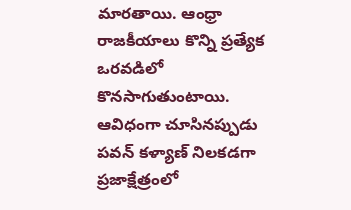మారతాయి. ఆంధ్రా రాజకీయాలు కొన్ని ప్రత్యేక ఒరవడిలో కొనసాగుతుంటాయి. ఆవిధంగా చూసినప్పుడు పవన్ కళ్యాణ్ నిలకడగా ప్రజాక్షేత్రంలో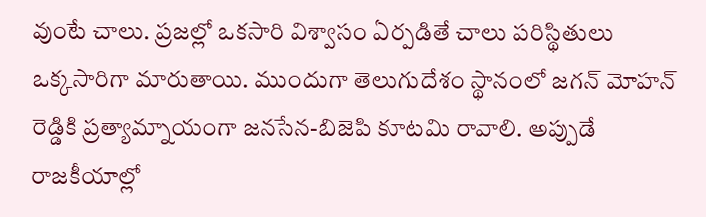వుంటే చాలు. ప్రజల్లో ఒకసారి విశ్వాసం ఏర్పడితే చాలు పరిస్థితులు ఒక్కసారిగా మారుతాయి. ముందుగా తెలుగుదేశం స్థానంలో జగన్ మోహన్ రెడ్డికి ప్రత్యామ్నాయంగా జనసేన-బిజెపి కూటమి రావాలి. అప్పుడే రాజకీయాల్లో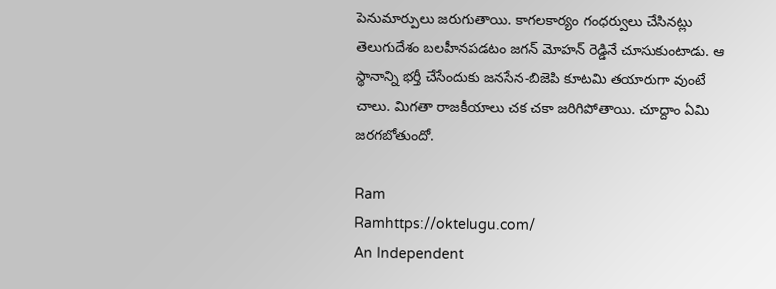పెనుమార్పులు జరుగుతాయి. కాగలకార్యం గంధర్వులు చేసినట్లు తెలుగుదేశం బలహీనపడటం జగన్ మోహన్ రెడ్డినే చూసుకుంటాడు. ఆ స్థానాన్ని భర్తీ చేసేందుకు జనసేన-బిజెపి కూటమి తయారుగా వుంటే చాలు. మిగతా రాజకీయాలు చక చకా జరిగిపోతాయి. చూద్దాం ఏమి జరగబోతుందో.

Ram
Ramhttps://oktelugu.com/
An Independent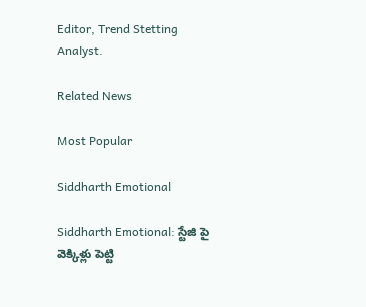Editor, Trend Stetting Analyst.

Related News

Most Popular

Siddharth Emotional

Siddharth Emotional: స్టేజి పై వెక్కిళ్లు పెట్టి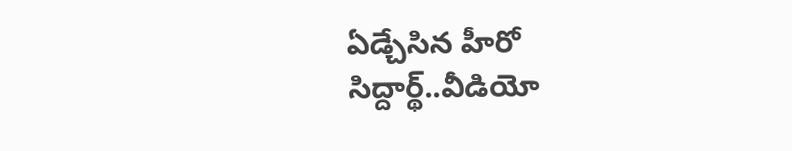ఏడ్చేసిన హీరో సిద్దార్థ్..వీడియో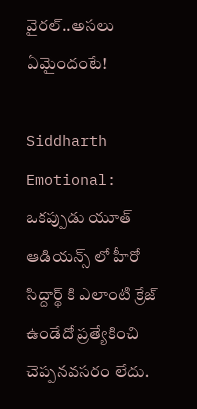వైరల్..అసలు ఏమైందంటే!

Siddharth Emotional: ఒకప్పుడు యూత్ ఆడియన్స్ లో హీరో సిద్దార్థ్ కి ఎలాంటి క్రేజ్ ఉండేదో ప్రత్యేకించి చెప్పనవసరం లేదు.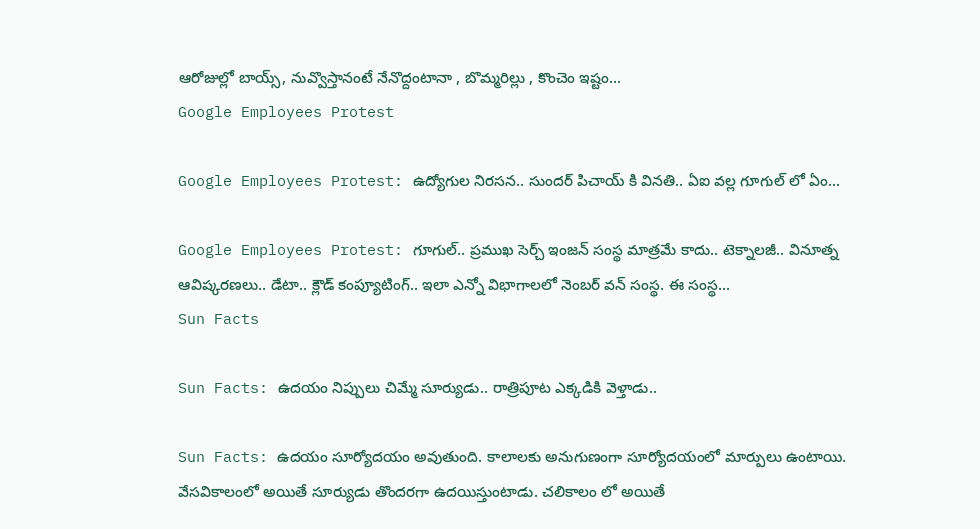ఆరోజుల్లో బాయ్స్, నువ్వొస్తానంటే నేనొద్దంటానా , బొమ్మరిల్లు , కొంచెం ఇష్టం...
Google Employees Protest

Google Employees Protest: ఉద్యోగుల నిరసన.. సుందర్ పిచాయ్ కి వినతి.. ఏఐ వల్ల గూగుల్ లో ఏం...

Google Employees Protest: గూగుల్.. ప్రముఖ సెర్చ్ ఇంజన్ సంస్థ మాత్రమే కాదు.. టెక్నాలజీ.. వినూత్న ఆవిష్కరణలు.. డేటా.. క్లౌడ్ కంప్యూటింగ్.. ఇలా ఎన్నో విభాగాలలో నెంబర్ వన్ సంస్థ. ఈ సంస్థ...
Sun Facts

Sun Facts: ఉదయం నిప్పులు చిమ్మే సూర్యుడు.. రాత్రిపూట ఎక్కడికి వెళ్తాడు..

Sun Facts: ఉదయం సూర్యోదయం అవుతుంది. కాలాలకు అనుగుణంగా సూర్యోదయంలో మార్పులు ఉంటాయి. వేసవికాలంలో అయితే సూర్యుడు తొందరగా ఉదయిస్తుంటాడు. చలికాలం లో అయితే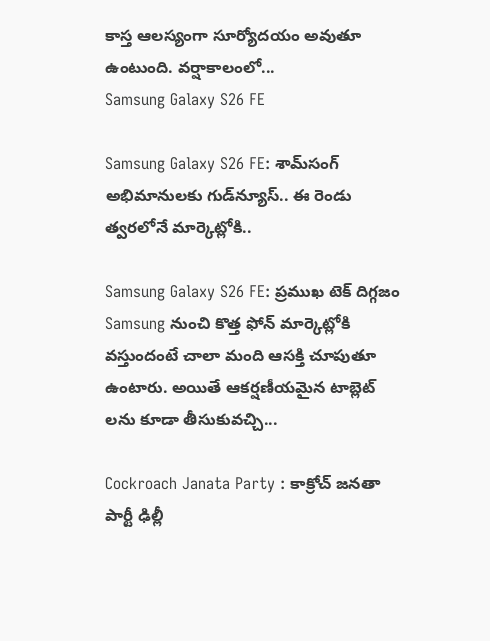కాస్త ఆలస్యంగా సూర్యోదయం అవుతూ ఉంటుంది. వర్షాకాలంలో...
Samsung Galaxy S26 FE

Samsung Galaxy S26 FE: శామ్‌సంగ్ అభిమానులకు గుడ్‌న్యూస్.. ఈ రెండు త్వరలోనే మార్కెట్లోకి..

Samsung Galaxy S26 FE: ప్రముఖ టెక్ దిగ్గజం Samsung నుంచి కొత్త ఫోన్ మార్కెట్లోకి వస్తుందంటే చాలా మంది ఆసక్తి చూపుతూ ఉంటారు. అయితే ఆకర్షణీయమైన టాబ్లెట్ లను కూడా తీసుకువచ్చి...

Cockroach Janata Party : కాక్రోచ్ జనతా పార్టీ ఢిల్లీ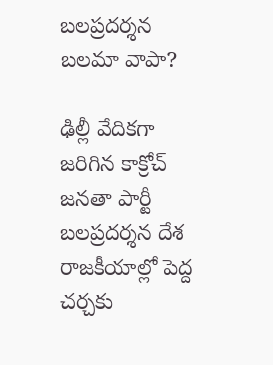బలప్రదర్శన బలమా వాపా?

ఢిల్లీ వేదికగా జరిగిన కాక్రోచ్ జనతా పార్టీ బలప్రదర్శన దేశ రాజకీయాల్లో పెద్ద చర్చకు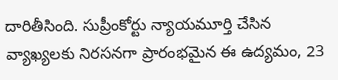దారితీసింది. సుప్రీంకోర్టు న్యాయమూర్తి చేసిన వ్యాఖ్యలకు నిరసనగా ప్రారంభమైన ఈ ఉద్యమం, 23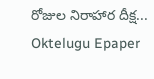రోజుల నిరాహార దీక్ష...
Oktelugu Epaper